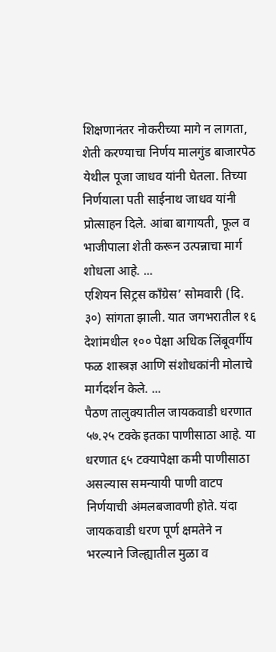शिक्षणानंतर नोकरीच्या मागे न लागता, शेती करण्याचा निर्णय मालगुंड बाजारपेठ येथील पूजा जाधव यांनी घेतला. तिच्या निर्णयाला पती साईनाथ जाधव यांनी प्रोत्साहन दिले. आंबा बागायती, फूल व भाजीपाला शेती करून उत्पन्नाचा मार्ग शोधला आहे. ...
एशियन सिट्रस काँग्रेस’ सोमवारी (दि. ३०) सांगता झाली. यात जगभरातील १६ देशांमधील १०० पेक्षा अधिक लिंबूवर्गीय फळ शास्त्रज्ञ आणि संशोधकांनी मोलाचे मार्गदर्शन केले. ...
पैठण तालुक्यातील जायकवाडी धरणात ५७.२५ टक्के इतका पाणीसाठा आहे. या धरणात ६५ टक्यापेक्षा कमी पाणीसाठा असल्यास समन्यायी पाणी वाटप निर्णयाची अंमलबजावणी होते. यंदा जायकवाडी धरण पूर्ण क्षमतेने न भरल्याने जिल्ह्यातील मुळा व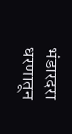भंडारदरा धरणातून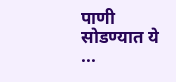पाणी सोडण्यात ये ...